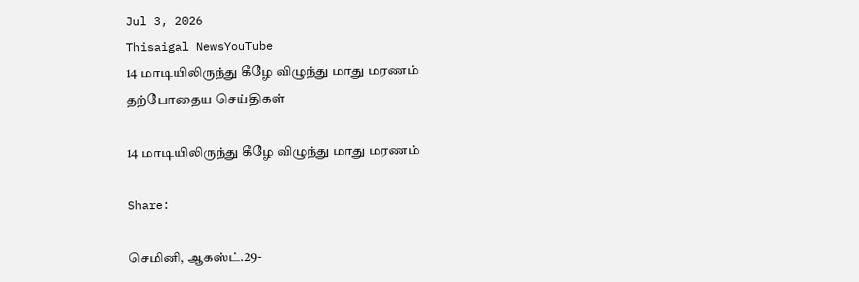Jul 3, 2026
Thisaigal NewsYouTube
14 மாடியிலிருந்து கீழே விழுந்து மாது மரணம்
தற்போதைய செய்திகள்

14 மாடியிலிருந்து கீழே விழுந்து மாது மரணம்

Share:

செமினி, ஆகஸ்ட்.29-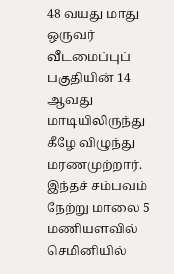48 வயது மாது ஒருவர் வீடமைப்புப் பகுதியின் 14 ஆவது மாடியிலிருந்து கீழே விழுந்து மரணமுற்றார். இந்தச் சம்பவம் நேற்று மாலை 5 மணியளவில் செமினியில்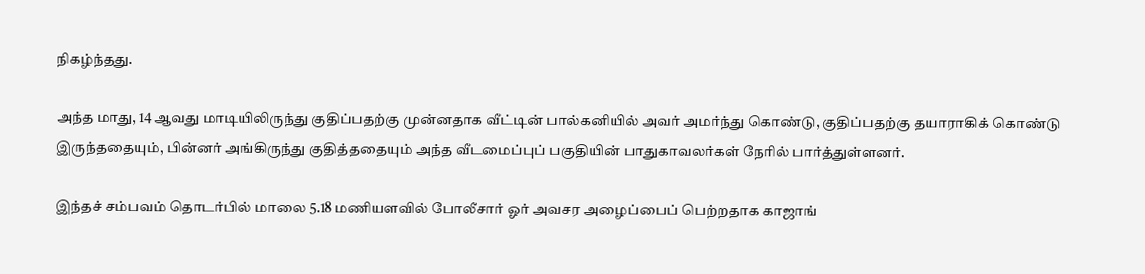நிகழ்ந்தது.

அந்த மாது, 14 ஆவது மாடியிலிருந்து குதிப்பதற்கு முன்னதாக வீட்டின் பால்கனியில் அவர் அமர்ந்து கொண்டு, குதிப்பதற்கு தயாராகிக் கொண்டு இருந்ததையும், பின்னர் அங்கிருந்து குதித்ததையும் அந்த வீடமைப்புப் பகுதியின் பாதுகாவலர்கள் நேரில் பார்த்துள்ளனர்.

இந்தச் சம்பவம் தொடர்பில் மாலை 5.18 மணியளவில் போலீசார் ஓர் அவசர அழைப்பைப் பெற்றதாக காஜாங்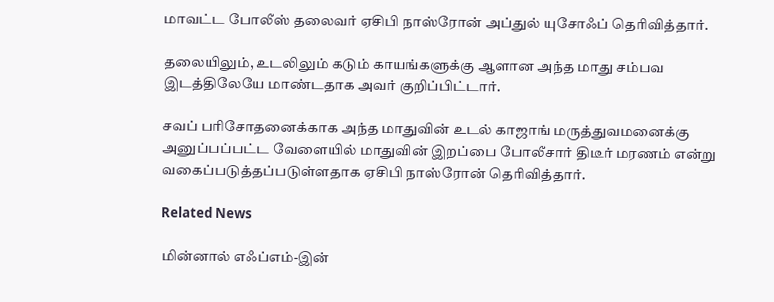மாவட்ட போலீஸ் தலைவர் ஏசிபி நாஸ்ரோன் அப்துல் யுசோஃப் தெரிவித்தார்.

தலையிலும், உடலிலும் கடும் காயங்களுக்கு ஆளான அந்த மாது சம்பவ இடத்திலேயே மாண்டதாக அவர் குறிப்பிட்டார்.

சவப் பரிசோதனைக்காக அந்த மாதுவின் உடல் காஜாங் மருத்துவமனைக்கு அனுப்பப்பட்ட வேளையில் மாதுவின் இறப்பை போலீசார் திடீர் மரணம் என்று வகைப்படுத்தப்படுள்ளதாக ஏசிபி நாஸ்ரோன் தெரிவித்தார்.

Related News

மின்னால் எஃப்எம்-இன்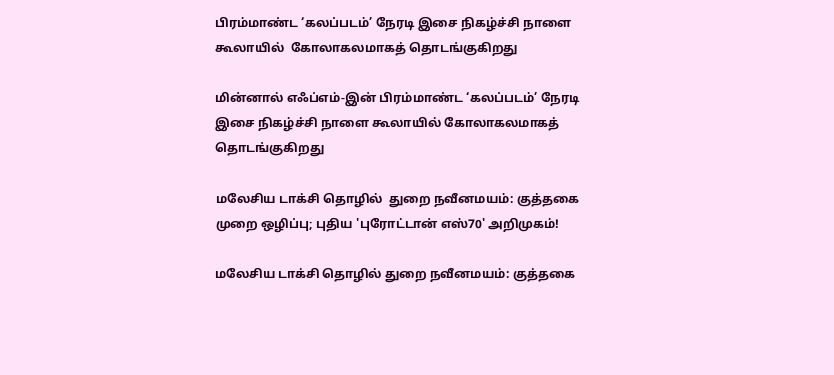பிரம்மாண்ட ‘கலப்படம்’ நேரடி இசை நிகழ்ச்சி நாளை கூலாயில்  கோலாகலமாகத் தொடங்குகிறது

மின்னால் எஃப்எம்-இன் பிரம்மாண்ட ‘கலப்படம்’ நேரடி இசை நிகழ்ச்சி நாளை கூலாயில் கோலாகலமாகத் தொடங்குகிறது

மலேசிய டாக்சி தொழில்  துறை நவீனமயம்: குத்தகை முறை ஒழிப்பு; புதிய 'புரோட்டான் எஸ்70' அறிமுகம்!

மலேசிய டாக்சி தொழில் துறை நவீனமயம்: குத்தகை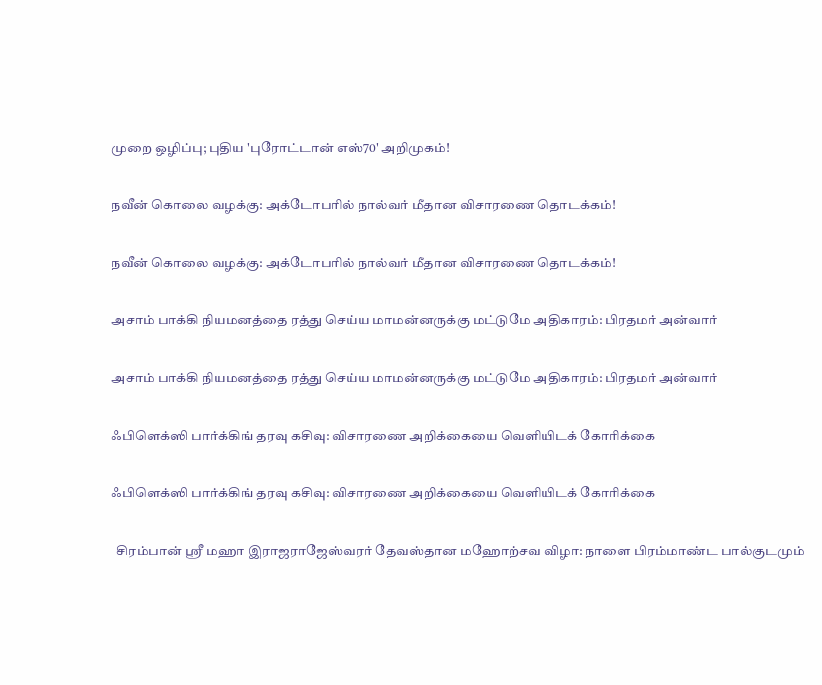முறை ஒழிப்பு; புதிய 'புரோட்டான் எஸ்70' அறிமுகம்!

நவீன் கொலை வழக்கு: அக்டோபரில் நால்வர் மீதான விசாரணை தொடக்கம்!

நவீன் கொலை வழக்கு: அக்டோபரில் நால்வர் மீதான விசாரணை தொடக்கம்!

அசாம் பாக்கி நியமனத்தை ரத்து செய்ய மாமன்னருக்கு மட்டுமே அதிகாரம்: பிரதமர் அன்வார்

அசாம் பாக்கி நியமனத்தை ரத்து செய்ய மாமன்னருக்கு மட்டுமே அதிகாரம்: பிரதமர் அன்வார்

ஃபிளெக்ஸி பார்க்கிங் தரவு கசிவு: விசாரணை அறிக்கையை வெளியிடக் கோரிக்கை

ஃபிளெக்ஸி பார்க்கிங் தரவு கசிவு: விசாரணை அறிக்கையை வெளியிடக் கோரிக்கை

  சிரம்பான் ஸ்ரீ மஹா இராஜராஜேஸ்வரர் தேவஸ்தான மஹோற்சவ விழா: நாளை பிரம்மாண்ட பால்குடமும்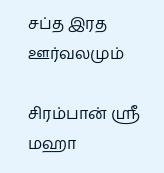சப்த இரத ஊர்வலமும்

சிரம்பான் ஸ்ரீ மஹா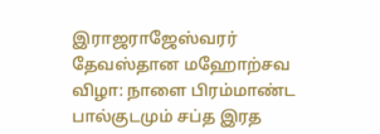இராஜராஜேஸ்வரர் தேவஸ்தான மஹோற்சவ விழா: நாளை பிரம்மாண்ட பால்குடமும் சப்த இரத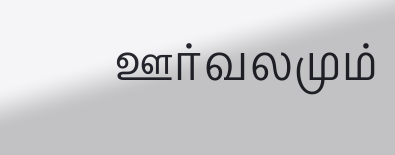ஊர்வலமும்